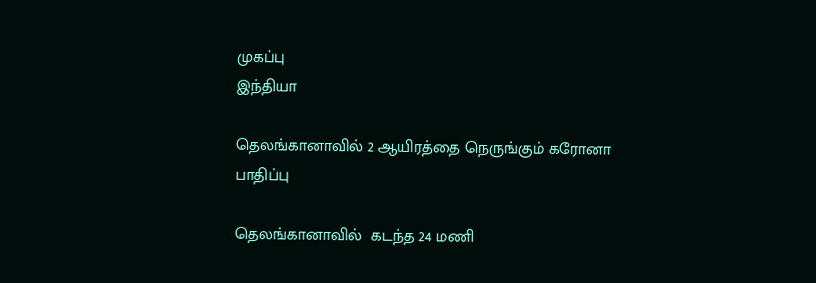முகப்பு
இந்தியா

தெலங்கானாவில் 2 ஆயிரத்தை நெருங்கும் கரோனா பாதிப்பு

தெலங்கானாவில்  கடந்த 24 மணி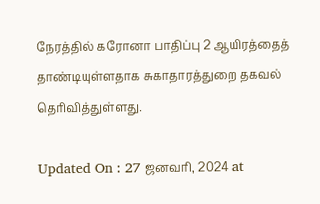நேரத்தில் கரோனா பாதிப்பு 2 ஆயிரத்தைத் தாண்டியுள்ளதாக சுகாதாரத்துறை தகவல் தெரிவித்துள்ளது.

Updated On : 27 ஜனவரி, 2024 at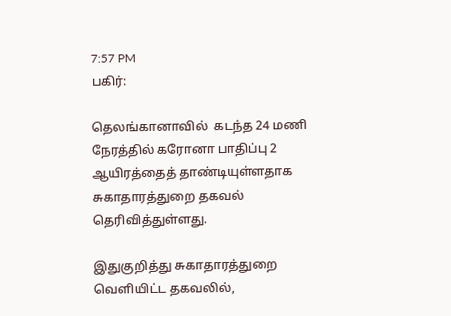7:57 PM
பகிர்:

தெலங்கானாவில்  கடந்த 24 மணி நேரத்தில் கரோனா பாதிப்பு 2 ஆயிரத்தைத் தாண்டியுள்ளதாக சுகாதாரத்துறை தகவல் தெரிவித்துள்ளது.

இதுகுறித்து சுகாதாரத்துறை வெளியிட்ட தகவலில்,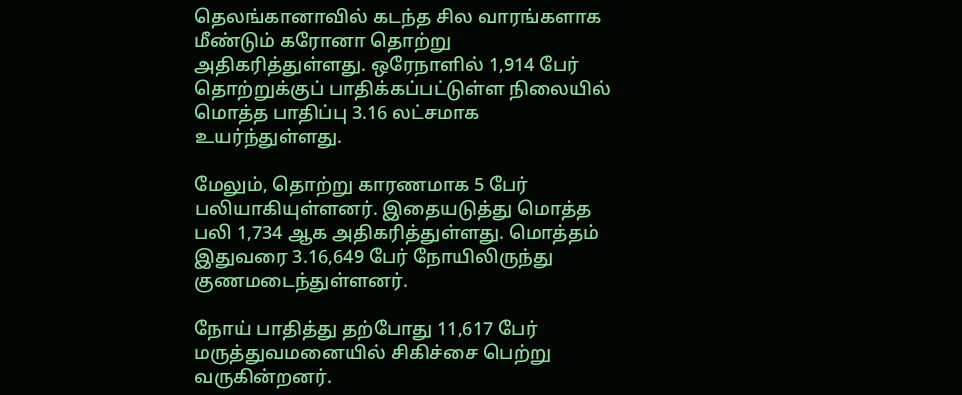தெலங்கானாவில் கடந்த சில வாரங்களாக மீண்டும் கரோனா தொற்று அதிகரித்துள்ளது. ஒரேநாளில் 1,914 பேர் தொற்றுக்குப் பாதிக்கப்பட்டுள்ள நிலையில் மொத்த பாதிப்பு 3.16 லட்சமாக உயர்ந்துள்ளது.

மேலும், தொற்று காரணமாக 5 பேர் பலியாகியுள்ளனர். இதையடுத்து மொத்த பலி 1,734 ஆக அதிகரித்துள்ளது. மொத்தம் இதுவரை 3.16,649 பேர் நோயிலிருந்து குணமடைந்துள்ளனர்.

நோய் பாதித்து தற்போது 11,617 பேர் மருத்துவமனையில் சிகிச்சை பெற்று வருகின்றனர்.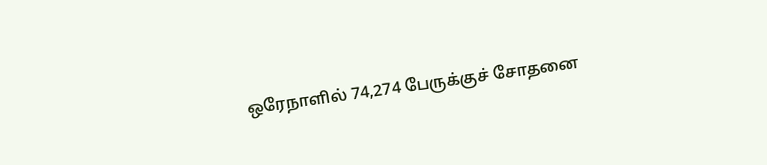ஒரேநாளில் 74,274 பேருக்குச் சோதனை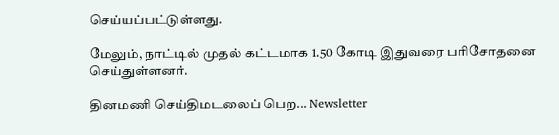செய்யப்பட்டுள்ளது.

மேலும், நாட்டில் முதல் கட்டமாக 1.50 கோடி இதுவரை பரிசோதனை செய்துள்ளனர்.

தினமணி செய்திமடலைப் பெற... Newsletter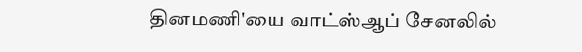தினமணி'யை வாட்ஸ்ஆப் சேனலில்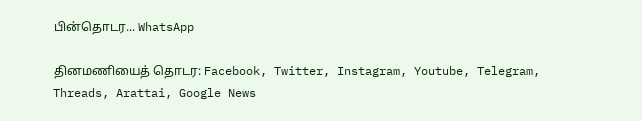பின்தொடர... WhatsApp

தினமணியைத் தொடர: Facebook, Twitter, Instagram, Youtube, Telegram, Threads, Arattai, Google News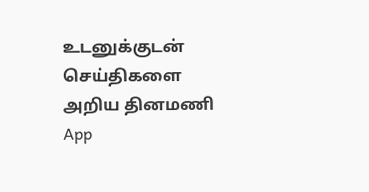உடனுக்குடன் செய்திகளை அறிய தினமணி App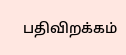பதிவிறக்கம்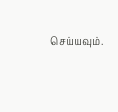செய்யவும்.